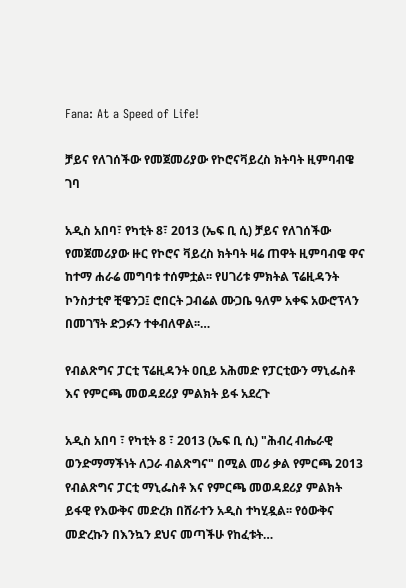Fana: At a Speed of Life!

ቻይና የለገሰችው የመጀመሪያው የኮሮናቫይረስ ክትባት ዚምባብዌ ገባ

አዲስ አበባ፣ የካቲት 8፣ 2013 (ኤፍ ቢ ሲ) ቻይና የለገሰችው የመጀመሪያው ዙር የኮሮና ቫይረስ ክትባት ዛሬ ጠዋት ዚምባብዌ ዋና ከተማ ሐራሬ መግባቱ ተሰምቷል፡፡ የሀገሪቱ ምክትል ፕሬዚዳንት ኮንስታቲኖ ቺዌንጋ፤ ሮበርት ጋብሬል ሙጋቤ ዓለም አቀፍ አውሮፕላን በመገኘት ድጋፉን ተቀብለዋል፡፡…

የብልጽግና ፓርቲ ፕሬዚዳንት ዐቢይ አሕመድ የፓርቲውን ማኒፌስቶ እና የምርጫ መወዳደሪያ ምልክት ይፋ አደረጉ

አዲስ አበባ ፣ የካቲት 8 ፣ 2013 (ኤፍ ቢ ሲ) "ሕብረ ብሔራዊ ወንድማማችነት ለጋራ ብልጽግና" በሚል መሪ ቃል የምርጫ 2013 የብልጽግና ፓርቲ ማኒፌስቶ እና የምርጫ መወዳደሪያ ምልክት ይፋዊ የእውቅና መድረክ በሸራተን አዲስ ተካሂዷል፡፡ የዕውቅና መድረኩን በእንኳን ደህና መጣችሁ የከፈቱት…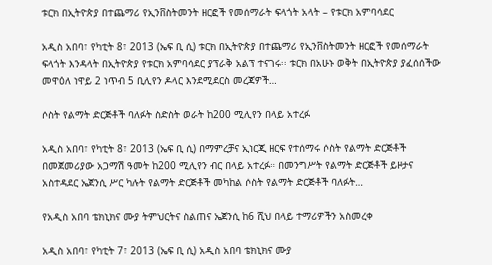ቱርክ በኢትዮጵያ በተጨማሪ የኢንቨስትመንት ዘርፎች የመሰማራት ፍላጎት አላት – የቱርክ አምባሳደር

አዲስ አበባ፣ የካቲት 8፣ 2013 (ኤፍ ቢ ሲ) ቱርክ በኢትዮጵያ በተጨማሪ የኢንቨስትመንት ዘርፎች የመሰማራት ፍላጎት እንዳላት በኢትዮጵያ የቱርክ አምባሳደር ያፕራቅ አልፕ ተናገሩ፡፡ ቱርክ በአሁኑ ወቅት በኢትዮጵያ ያፈሰሰችው መዋዕለ ነዋይ 2 ነጥብ 5 ቢሊየን ዶላር እንደሚደርስ መረጃዎች…

ሶስት የልማት ድርጅቶች ባለፉት ስድስት ወራት ከ200 ሚሊየን በላይ አተረፉ

አዲስ አበባ፣ የካቲት 8፣ 2013 (ኤፍ ቢ ሲ) በማምረቻና ኢነርጂ ዘርፍ የተሰማሩ ሶስት የልማት ድርጅቶች በመጀመሪያው አጋማሽ ዓመት ከ200 ሚሊየን ብር በላይ አተረፉ። በመንግሥት የልማት ድርጅቶች ይዞታና አስተዳደር ኤጀንሲ ሥር ካሉት የልማት ድርጅቶች መካከል ሶስት የልማት ድርጅቶች ባለፉት…

የአዲስ አበባ ቴክኒክና ሙያ ትምህርትና ስልጠና ኤጀንሲ ከ6 ሺህ በላይ ተማሪዎችን አስመረቀ

አዲስ አበባ፣ የካቲት 7፣ 2013 (ኤፍ ቢ ሲ) አዲስ አበባ ቴክኒክና ሙያ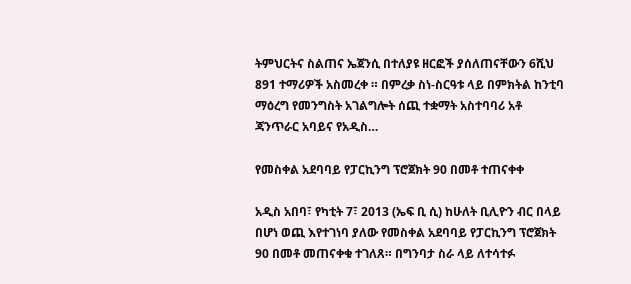ትምህርትና ስልጠና ኤጀንሲ በተለያዩ ዘርፎች ያሰለጠናቸውን 6ሺህ 891 ተማሪዎች አስመረቀ ። በምረቃ ስነ-ስርዓቱ ላይ በምክትል ከንቲባ ማዕረግ የመንግስት አገልግሎት ሰጪ ተቋማት አስተባባሪ አቶ ጃንጥራር አባይና የአዲስ…

የመስቀል አደባባይ የፓርኪንግ ፕሮጀክት 90 በመቶ ተጠናቀቀ

አዲስ አበባ፣ የካቲት 7፣ 2013 (ኤፍ ቢ ሲ) ከሁለት ቢሊዮን ብር በላይ በሆነ ወጪ እየተገነባ ያለው የመስቀል አደባባይ የፓርኪንግ ፕሮጀክት 90 በመቶ መጠናቀቁ ተገለጸ። በግንባታ ስራ ላይ ለተሳተፉ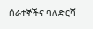ሰራተኞችና ባለድርሻ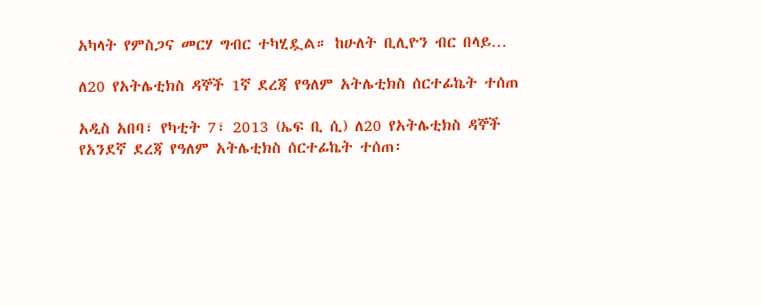አካላት የምስጋና መርሃ ግብር ተካሂዷል። ከሁለት ቢሊዮን ብር በላይ…

ለ20 የአትሌቲክስ ዳኞች 1ኛ ደረጃ የዓለም አትሌቲክስ ሰርተፊኬት ተሰጠ

አዲስ አበባ፣ የካቲት 7፣ 2013 (ኤፍ ቢ ሲ) ለ20 የአትሌቲክስ ዳኞች የአንደኛ ደረጃ የዓለም አትሌቲክስ ሰርተፊኬት ተሰጠ፡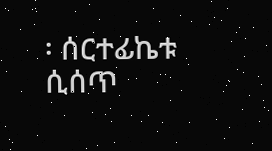፡ ሰርተፊኬቱ ሲሰጥ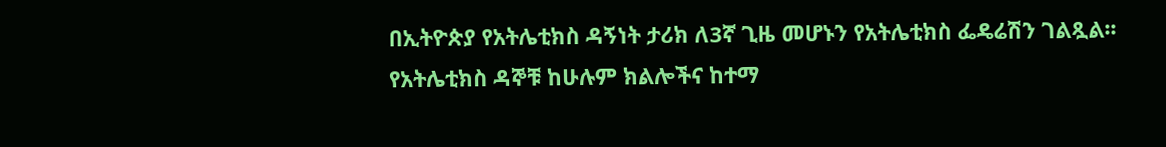በኢትዮጵያ የአትሌቲክስ ዳኝነት ታሪክ ለ3ኛ ጊዜ መሆኑን የአትሌቲክስ ፌዴሬሽን ገልጿል፡፡ የአትሌቲክስ ዳኞቹ ከሁሉም ክልሎችና ከተማ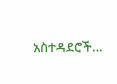አስተዳደሮች…